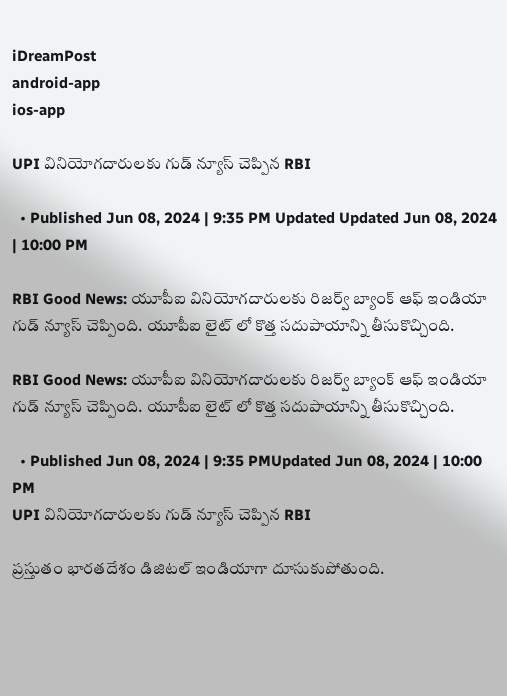iDreamPost
android-app
ios-app

UPI వినియోగదారులకు గుడ్ న్యూస్ చెప్పిన RBI

  • Published Jun 08, 2024 | 9:35 PM Updated Updated Jun 08, 2024 | 10:00 PM

RBI Good News: యూపీఐ వినియోగదారులకు రిజర్వ్ బ్యాంక్ ఆఫ్ ఇండియా గుడ్ న్యూస్ చెప్పింది. యూపీఐ లైట్ లో కొత్త సదుపాయాన్ని తీసుకొచ్చింది.

RBI Good News: యూపీఐ వినియోగదారులకు రిజర్వ్ బ్యాంక్ ఆఫ్ ఇండియా గుడ్ న్యూస్ చెప్పింది. యూపీఐ లైట్ లో కొత్త సదుపాయాన్ని తీసుకొచ్చింది.

  • Published Jun 08, 2024 | 9:35 PMUpdated Jun 08, 2024 | 10:00 PM
UPI వినియోగదారులకు గుడ్ న్యూస్ చెప్పిన RBI

ప్రస్తుతం భారతదేశం డిజిటల్ ఇండియాగా దూసుకుపోతుంది.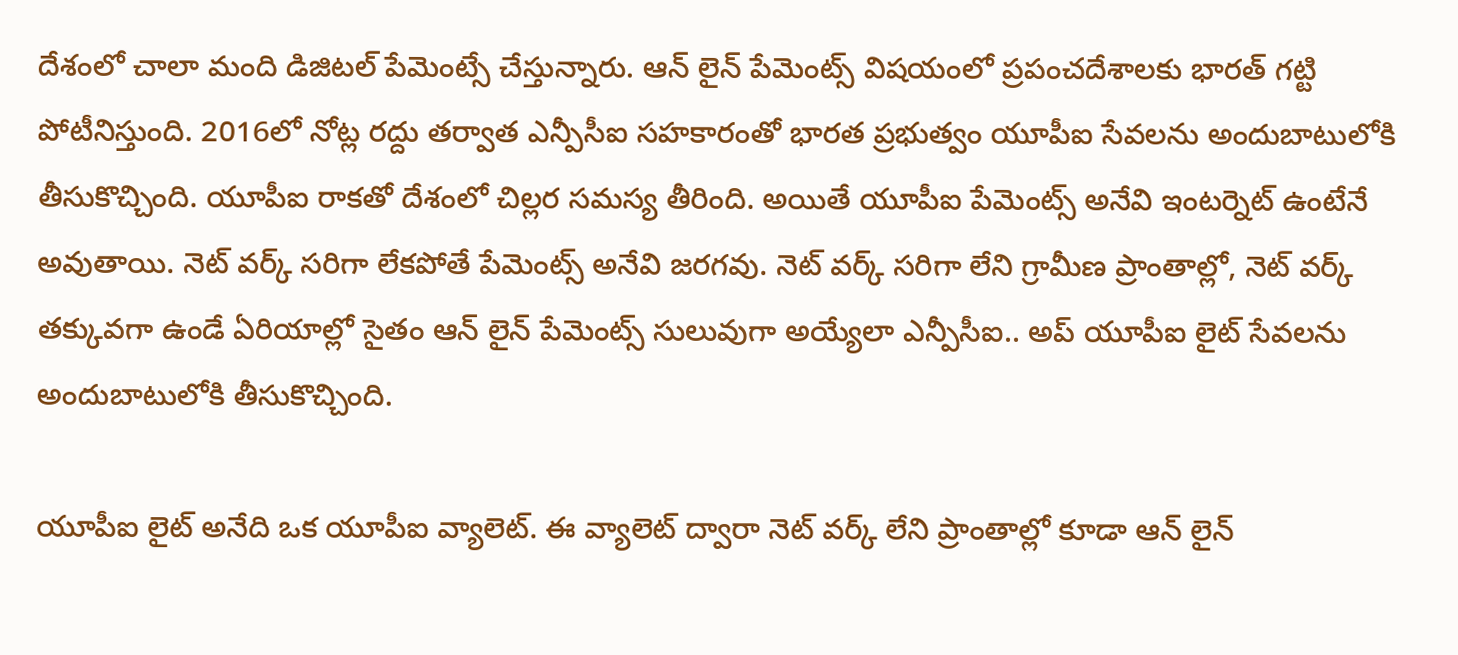దేశంలో చాలా మంది డిజిటల్ పేమెంట్సే చేస్తున్నారు. ఆన్ లైన్ పేమెంట్స్ విషయంలో ప్రపంచదేశాలకు భారత్ గట్టి పోటీనిస్తుంది. 2016లో నోట్ల రద్దు తర్వాత ఎన్పీసీఐ సహకారంతో భారత ప్రభుత్వం యూపీఐ సేవలను అందుబాటులోకి తీసుకొచ్చింది. యూపీఐ రాకతో దేశంలో చిల్లర సమస్య తీరింది. అయితే యూపీఐ పేమెంట్స్ అనేవి ఇంటర్నెట్ ఉంటేనే అవుతాయి. నెట్ వర్క్ సరిగా లేకపోతే పేమెంట్స్ అనేవి జరగవు. నెట్ వర్క్ సరిగా లేని గ్రామీణ ప్రాంతాల్లో, నెట్ వర్క్ తక్కువగా ఉండే ఏరియాల్లో సైతం ఆన్ లైన్ పేమెంట్స్ సులువుగా అయ్యేలా ఎన్పీసీఐ.. అప్ యూపీఐ లైట్ సేవలను అందుబాటులోకి తీసుకొచ్చింది.

యూపీఐ లైట్ అనేది ఒక యూపీఐ వ్యాలెట్. ఈ వ్యాలెట్ ద్వారా నెట్ వర్క్ లేని ప్రాంతాల్లో కూడా ఆన్ లైన్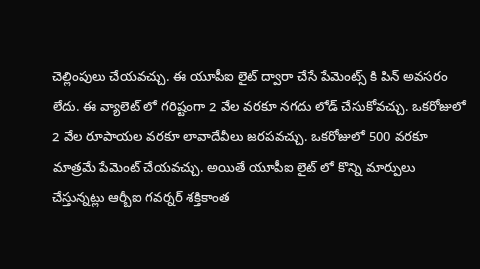చెల్లింపులు చేయవచ్చు. ఈ యూపీఐ లైట్ ద్వారా చేసే పేమెంట్స్ కి పిన్ అవసరం లేదు. ఈ వ్యాలెట్ లో గరిష్టంగా 2 వేల వరకూ నగదు లోడ్ చేసుకోవచ్చు. ఒకరోజులో 2 వేల రూపాయల వరకూ లావాదేవీలు జరపవచ్చు. ఒకరోజులో 500 వరకూ మాత్రమే పేమెంట్ చేయవచ్చు. అయితే యూపీఐ లైట్ లో కొన్ని మార్పులు చేస్తున్నట్లు ఆర్బీఐ గవర్నర్ శక్తికాంత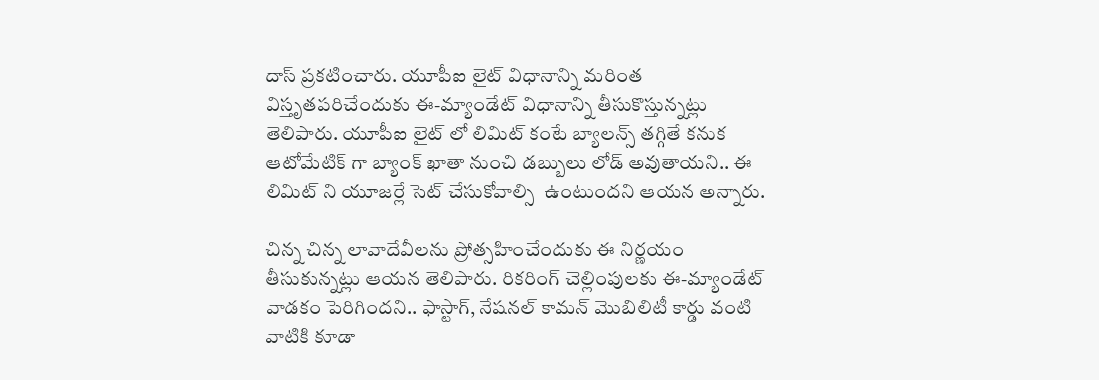దాస్ ప్రకటించారు. యూపీఐ లైట్ విధానాన్ని మరింత విస్తృతపరిచేందుకు ఈ-మ్యాండేట్ విధానాన్ని తీసుకొస్తున్నట్లు తెలిపారు. యూపీఐ లైట్ లో లిమిట్ కంటే బ్యాలన్స్ తగ్గితే కనుక ఆటోమేటిక్ గా బ్యాంక్ ఖాతా నుంచి డబ్బులు లోడ్ అవుతాయని.. ఈ లిమిట్ ని యూజర్లే సెట్ చేసుకోవాల్సి  ఉంటుందని ఆయన అన్నారు.

చిన్న చిన్న లావాదేవీలను ప్రోత్సహించేందుకు ఈ నిర్ణయం తీసుకున్నట్లు ఆయన తెలిపారు. రికరింగ్ చెల్లింపులకు ఈ-మ్యాండేట్ వాడకం పెరిగిందని.. ఫాస్టాగ్, నేషనల్ కామన్ మొబిలిటీ కార్డు వంటి వాటికి కూడా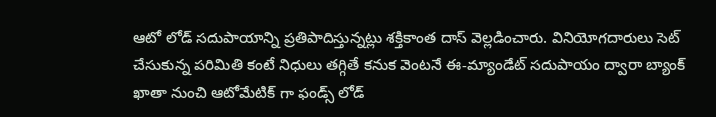ఆటో లోడ్ సదుపాయాన్ని ప్రతిపాదిస్తున్నట్లు శక్తికాంత దాస్ వెల్లడించారు. వినియోగదారులు సెట్ చేసుకున్న పరిమితి కంటే నిధులు తగ్గితే కనుక వెంటనే ఈ-మ్యాండేట్ సదుపాయం ద్వారా బ్యాంక్ ఖాతా నుంచి ఆటోమేటిక్ గా ఫండ్స్ లోడ్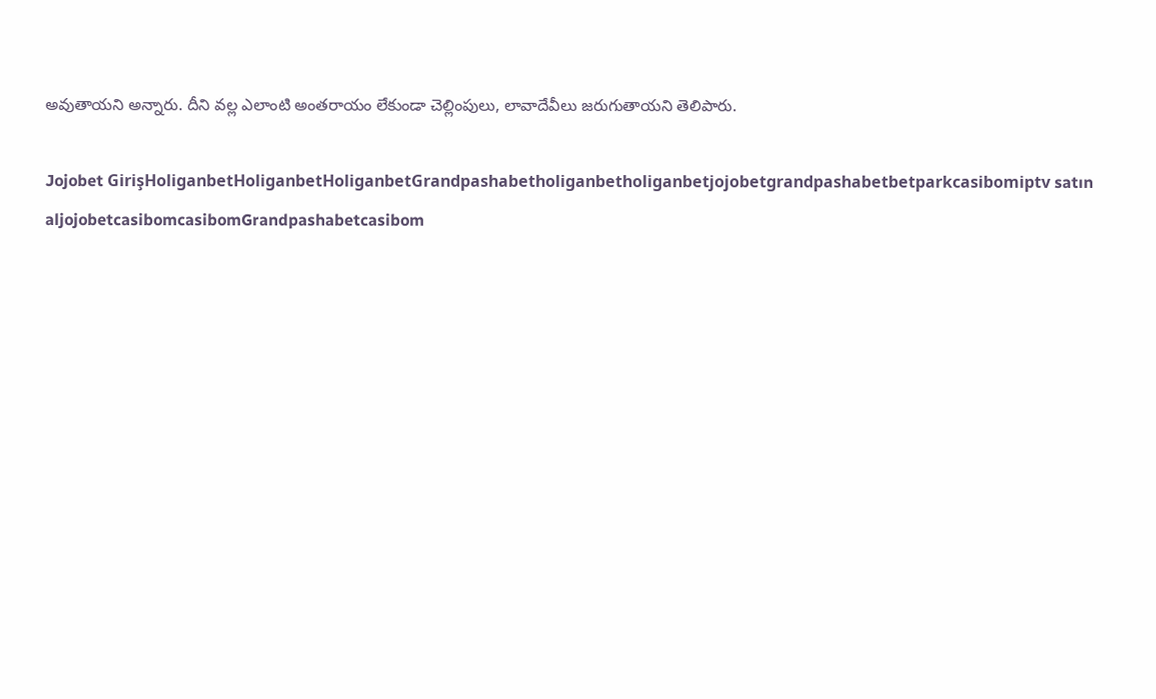అవుతాయని అన్నారు. దీని వల్ల ఎలాంటి అంతరాయం లేకుండా చెల్లింపులు, లావాదేవీలు జరుగుతాయని తెలిపారు.

Jojobet GirişHoliganbetHoliganbetHoliganbetGrandpashabetholiganbetholiganbetjojobetgrandpashabetbetparkcasibomiptv satın aljojobetcasibomcasibomGrandpashabetcasibom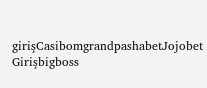girişCasibomgrandpashabetJojobet Girişbigboss